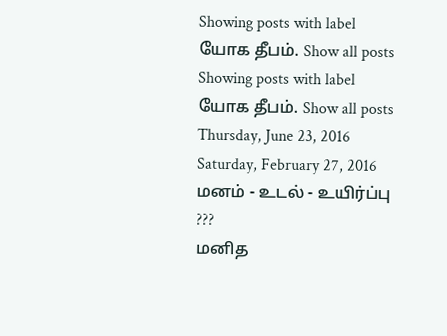Showing posts with label யோக தீபம். Show all posts
Showing posts with label யோக தீபம். Show all posts
Thursday, June 23, 2016
Saturday, February 27, 2016
மனம் - உடல் - உயிர்ப்பு ???
மனித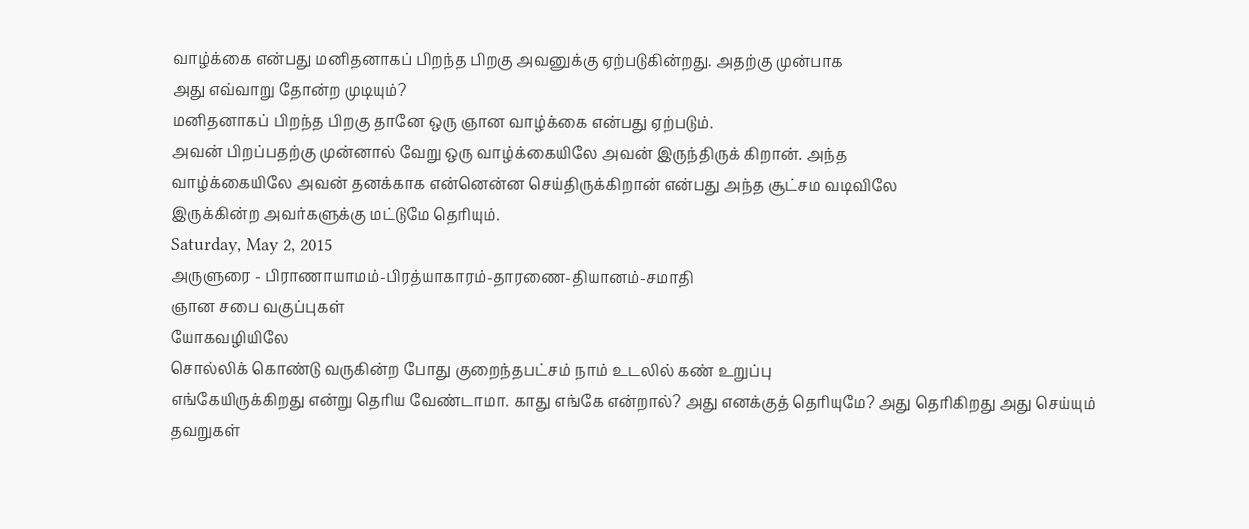வாழ்க்கை என்பது மனிதனாகப் பிறந்த பிறகு அவனுக்கு ஏற்படுகின்றது. அதற்கு முன்பாக
அது எவ்வாறு தோன்ற முடியும்?
மனிதனாகப் பிறந்த பிறகு தானே ஒரு ஞான வாழ்க்கை என்பது ஏற்படும்.
அவன் பிறப்பதற்கு முன்னால் வேறு ஒரு வாழ்க்கையிலே அவன் இருந்திருக் கிறான். அந்த
வாழ்க்கையிலே அவன் தனக்காக என்னென்ன செய்திருக்கிறான் என்பது அந்த சூட்சம வடிவிலே
இருக்கின்ற அவர்களுக்கு மட்டுமே தெரியும்.
Saturday, May 2, 2015
அருளுரை - பிராணாயாமம்-பிரத்யாகாரம்-தாரணை-தியானம்-சமாதி
ஞான சபை வகுப்புகள்
யோகவழியிலே
சொல்லிக் கொண்டு வருகின்ற போது குறைந்தபட்சம் நாம் உடலில் கண் உறுப்பு
எங்கேயிருக்கிறது என்று தெரிய வேண்டாமா. காது எங்கே என்றால்? அது எனக்குத் தெரியுமே? அது தெரிகிறது அது செய்யும் தவறுகள்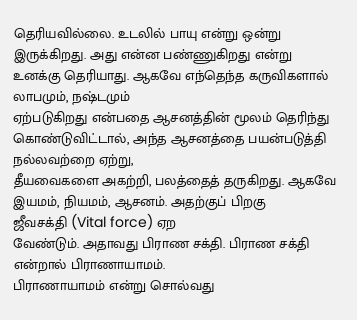தெரியவில்லை. உடலில் பாயு என்று ஒன்று
இருக்கிறது. அது என்ன பண்ணுகிறது என்று
உனக்கு தெரியாது. ஆகவே எந்தெந்த கருவிகளால் லாபமும், நஷ்டமும்
ஏற்படுகிறது என்பதை ஆசனத்தின் மூலம் தெரிந்து
கொண்டுவிட்டால், அந்த ஆசனத்தை பயன்படுத்தி நல்லவற்றை ஏற்று,
தீயவைகளை அகற்றி, பலத்தைத் தருகிறது. ஆகவே
இயமம், நியமம், ஆசனம். அதற்குப் பிறகு
ஜீவசக்தி (Vital force) ஏற
வேண்டும். அதாவது பிராண சக்தி. பிராண சக்தி என்றால் பிராணாயாமம்.
பிராணாயாமம் என்று சொல்வது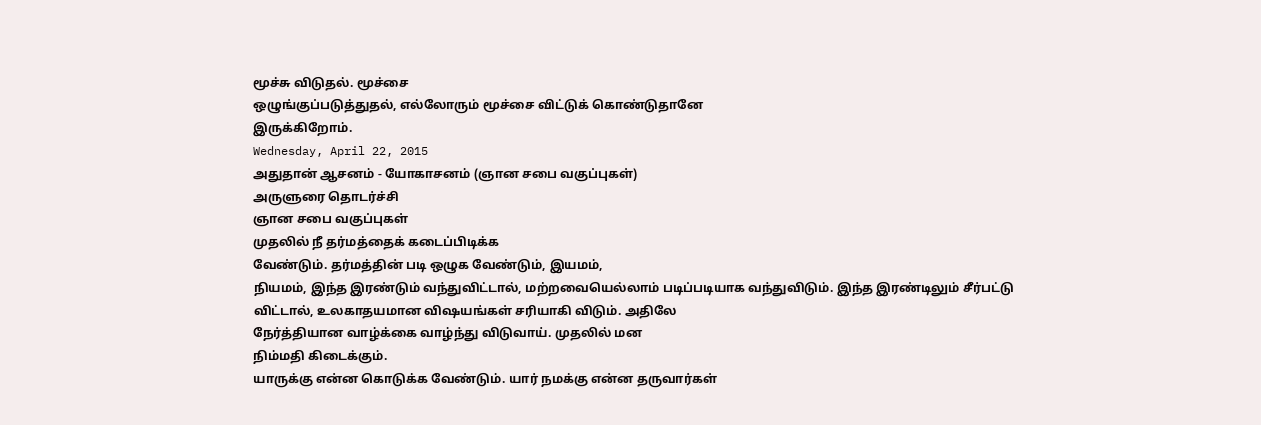மூச்சு விடுதல். மூச்சை
ஒழுங்குப்படுத்துதல், எல்லோரும் மூச்சை விட்டுக் கொண்டுதானே
இருக்கிறோம்.
Wednesday, April 22, 2015
அதுதான் ஆசனம் - யோகாசனம் (ஞான சபை வகுப்புகள்)
அருளுரை தொடர்ச்சி
ஞான சபை வகுப்புகள்
முதலில் நீ தர்மத்தைக் கடைப்பிடிக்க
வேண்டும். தர்மத்தின் படி ஒழுக வேண்டும், இயமம்,
நியமம், இந்த இரண்டும் வந்துவிட்டால், மற்றவையெல்லாம் படிப்படியாக வந்துவிடும். இந்த இரண்டிலும் சீர்பட்டு
விட்டால், உலகாதயமான விஷயங்கள் சரியாகி விடும். அதிலே
நேர்த்தியான வாழ்க்கை வாழ்ந்து விடுவாய். முதலில் மன
நிம்மதி கிடைக்கும்.
யாருக்கு என்ன கொடுக்க வேண்டும். யார் நமக்கு என்ன தருவார்கள்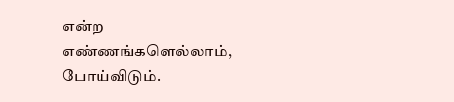என்ற எண்ணங்களெல்லாம், போய்விடும்.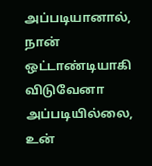அப்படியானால், நான் ஒட்டாண்டியாகி விடுவேனா அப்படியில்லை,
உன்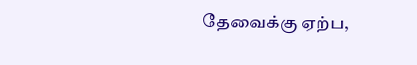தேவைக்கு ஏற்ப,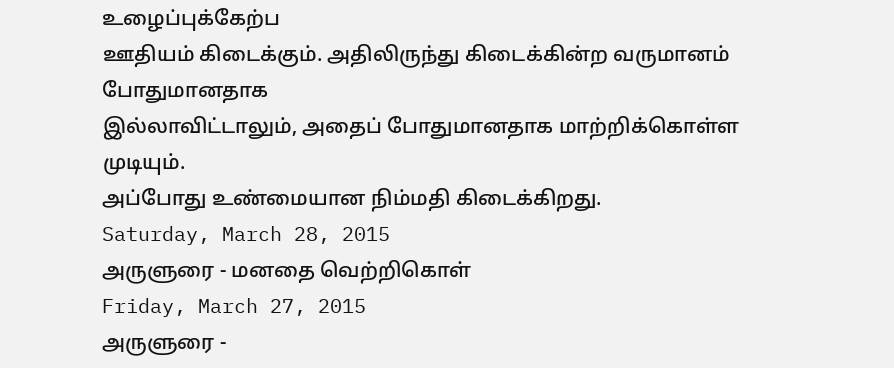உழைப்புக்கேற்ப
ஊதியம் கிடைக்கும். அதிலிருந்து கிடைக்கின்ற வருமானம் போதுமானதாக
இல்லாவிட்டாலும், அதைப் போதுமானதாக மாற்றிக்கொள்ள முடியும்.
அப்போது உண்மையான நிம்மதி கிடைக்கிறது.
Saturday, March 28, 2015
அருளுரை - மனதை வெற்றிகொள்
Friday, March 27, 2015
அருளுரை -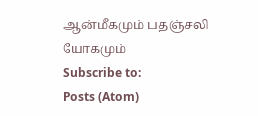ஆன்மீகமும் பதஞ்சலி யோகமும்
Subscribe to:
Posts (Atom)